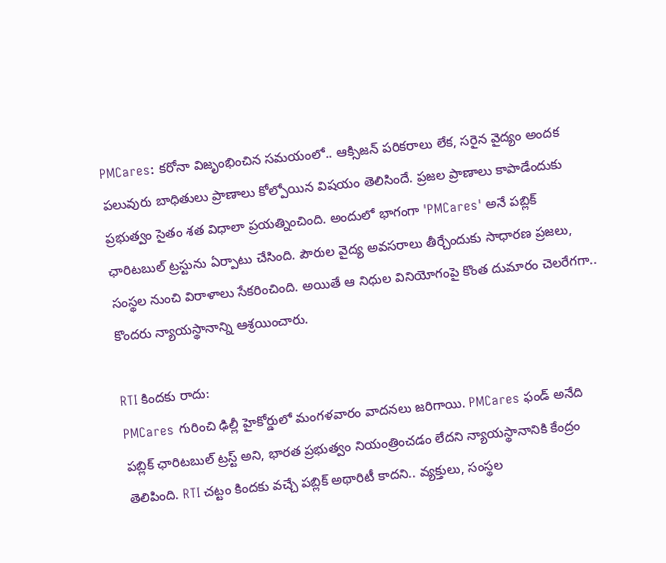PMCares: కరోనా విజృంభించిన సమయంలో.. ఆక్సిజన్ పరికరాలు లేక, సరైన వైద్యం అందక పలువురు బాధితులు ప్రాణాలు కోల్పోయిన విషయం తెలిసిందే. ప్రజల ప్రాణాలు కాపాడేందుకు ప్రభుత్వం సైతం శత విధాలా ప్రయత్నించింది. అందులో భాగంగా 'PMCares' అనే పబ్లిక్ ఛారిటబుల్ ట్రస్టును ఏర్పాటు చేసింది. పౌరుల వైద్య అవసరాలు తీర్చేందుకు సాధారణ ప్రజలు, సంస్థల నుంచి విరాళాలు సేకరించింది. అయితే ఆ నిధుల వినియోగంపై కొంత దుమారం చెలరేగగా.. కొందరు న్యాయస్థానాన్ని ఆశ్రయించారు.

RTI కిందకు రాదు:
PMCares గురించి ఢిల్లీ హైకోర్డులో మంగళవారం వాదనలు జరిగాయి. PMCares ఫండ్ అనేది పబ్లిక్ ఛారిటబుల్ ట్రస్ట్ అని, భారత ప్రభుత్వం నియంత్రించడం లేదని న్యాయస్థానానికి కేంద్రం తెలిపింది. RTI చట్టం కిందకు వచ్చే పబ్లిక్ అథారిటీ కాదని.. వ్యక్తులు, సంస్థల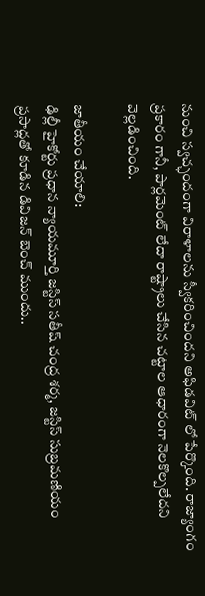నుంచి స్వచ్ఛందంగా విరాళాలను స్వీకరించిందని అఫిడవిట్ లో పేర్కొంది. రాజ్యాంగం ప్రకారం గానీ, పార్లమెంట్ లేదా రాష్ట్రాలు చేసిన చట్టాల ఆధారంగా నెలకొల్పలేదని వెల్లడించింది.

జాతీయం చేయాలి:
ఢిల్లీ హైకోర్టు ప్రధాన న్యాయమూర్తి జస్టిస్ సతీష్ చంద్ర శర్మ, జస్టిస్ సుబ్రమణియం ప్రసాద్లతో కూడిన డివిజన్ బెంచ్ ముందు..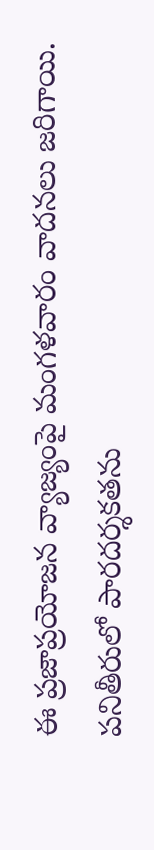ఈ ప్రజాప్రయోజన వ్యాజ్యంపై మంగళవారం వాదనలు జరిగాయి. పనితీరులో పారదర్శకతను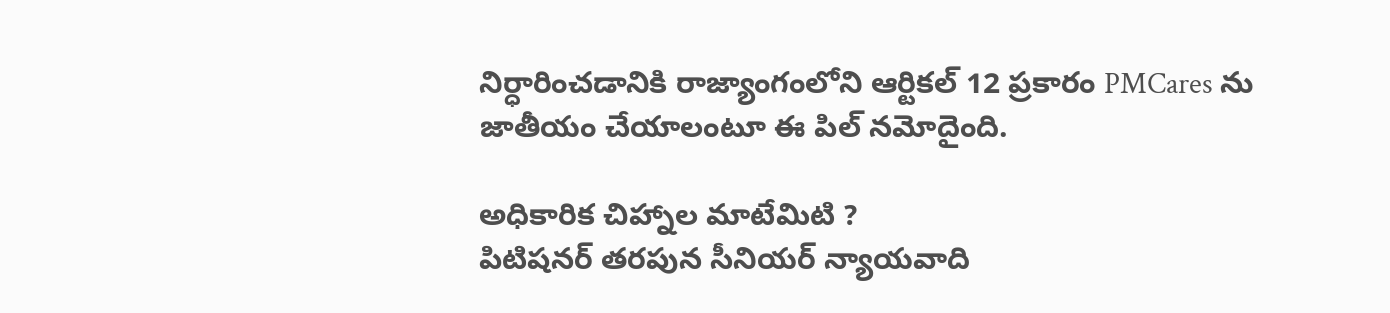నిర్ధారించడానికి రాజ్యాంగంలోని ఆర్టికల్ 12 ప్రకారం PMCares ను జాతీయం చేయాలంటూ ఈ పిల్ నమోదైంది.

అధికారిక చిహ్నాల మాటేమిటి ?
పిటిషనర్ తరపున సీనియర్ న్యాయవాది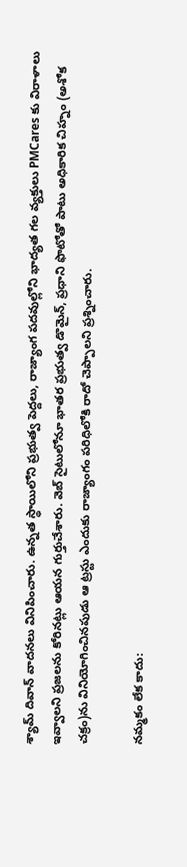శ్యామ్ దివాన్ వాదనలు వినిపించారు. ఉన్నత స్థాయిలోని ప్రభుత్వ పెద్దలు, రాజ్యాంగ పదవుల్లోని భాద్యత గల వ్యక్తులు PMCares కు విరాళాలు ఇవ్వాలని ప్రజలను కోరినట్లు ఆయన గుర్తుచేశారు. వెబ్ సైటులోనూ భాతర ప్రభుత్వ డొమైన్, ప్రధాని ఫొటోతో పాటు అధికారిక చిహ్నం (అశోక చక్రం)ను వినియోగించినపుడు ఆ ట్రస్టు ఎందుకు రాజ్యాంగం పరిధిలోకి రాదో చెప్పాలని ప్రశ్నించారు.

నమ్మకం లేక కాదు: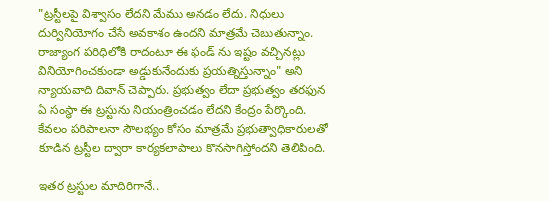"ట్రస్టీలపై విశ్వాసం లేదని మేము అనడం లేదు. నిధులు దుర్వినియోగం చేసే అవకాశం ఉందని మాత్రమే చెబుతున్నాం. రాజ్యాంగ పరిధిలోకి రాదంటూ ఈ ఫండ్ ను ఇష్టం వచ్చినట్లు వినియోగించకుండా అడ్డుకునేందుకు ప్రయత్నిస్తున్నాం" అని న్యాయవాది దివాన్ చెప్పారు. ప్రభుత్వం లేదా ప్రభుత్వం తరఫున ఏ సంస్థా ఈ ట్రస్టును నియంత్రించడం లేదని కేంద్రం పేర్కొంది. కేవలం పరిపాలనా సౌలభ్యం కోసం మాత్రమే ప్రభుత్వాధికారులతో కూడిన ట్రస్టీల ద్వారా కార్యకలాపాలు కొనసాగిస్తోందని తెలిపింది.

ఇతర ట్రస్టుల మాదిరిగానే..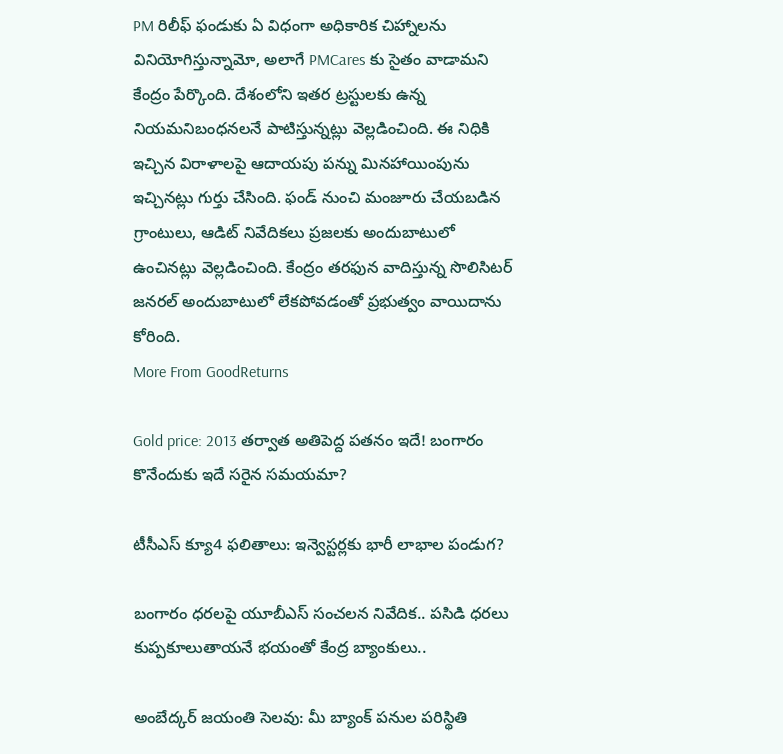PM రిలీఫ్ ఫండుకు ఏ విధంగా అధికారిక చిహ్నాలను వినియోగిస్తున్నామో, అలాగే PMCares కు సైతం వాడామని కేంద్రం పేర్కొంది. దేశంలోని ఇతర ట్రస్టులకు ఉన్న నియమనిబంధనలనే పాటిస్తున్నట్లు వెల్లడించింది. ఈ నిధికి ఇచ్చిన విరాళాలపై ఆదాయపు పన్ను మినహాయింపును ఇచ్చినట్లు గుర్తు చేసింది. ఫండ్ నుంచి మంజూరు చేయబడిన గ్రాంటులు, ఆడిట్ నివేదికలు ప్రజలకు అందుబాటులో ఉంచినట్లు వెల్లడించింది. కేంద్రం తరఫున వాదిస్తున్న సొలిసిటర్ జనరల్ అందుబాటులో లేకపోవడంతో ప్రభుత్వం వాయిదాను కోరింది.
More From GoodReturns

Gold price: 2013 తర్వాత అతిపెద్ద పతనం ఇదే! బంగారం కొనేందుకు ఇదే సరైన సమయమా?

టీసీఎస్ క్యూ4 ఫలితాలు: ఇన్వెస్టర్లకు భారీ లాభాల పండుగ?

బంగారం ధరలపై యూబీఎస్ సంచలన నివేదిక.. పసిడి ధరలు కుప్పకూలుతాయనే భయంతో కేంద్ర బ్యాంకులు..

అంబేద్కర్ జయంతి సెలవు: మీ బ్యాంక్ పనుల పరిస్థితి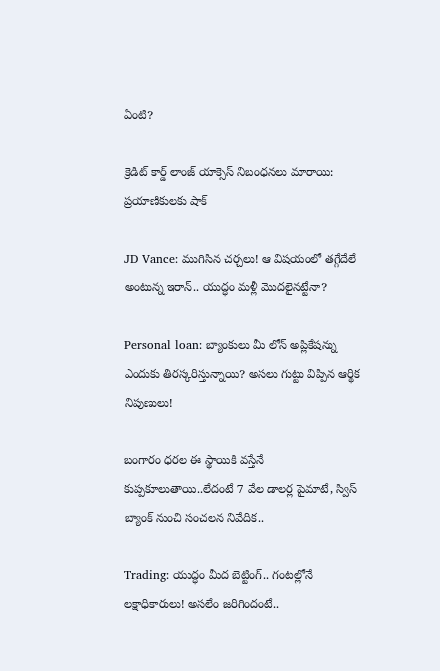ఏంటి?

క్రెడిట్ కార్డ్ లాంజ్ యాక్సెస్ నిబంధనలు మారాయి: ప్రయాణికులకు షాక్

JD Vance: ముగిసిన చర్చలు! ఆ విషయంలో తగ్గేదేలే అంటున్న ఇరాన్.. యుద్ధం మళ్లీ మొదలైనట్టేనా?

Personal loan: బ్యాంకులు మీ లోన్ అప్లికేషన్ను ఎందుకు తిరస్కరిస్తున్నాయి? అసలు గుట్టు విప్పిన ఆర్థిక నిపుణులు!

బంగారం ధరల ఈ స్థాయికి వస్తేనే కుప్పకూలుతాయి..లేదంటే 7 వేల డాలర్ల పైమాటే, స్విస్ బ్యాంక్ నుంచి సంచలన నివేదిక..

Trading: యుద్ధం మీద బెట్టింగ్.. గంటల్లోనే లక్షాధికారులు! అసలేం జరిగిందంటే..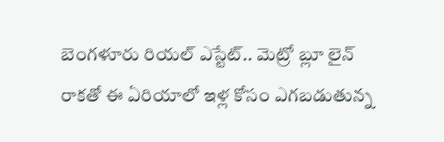బెంగళూరు రియల్ ఎస్టేట్.. మెట్రో బ్లూ లైన్ రాకతో ఈ ఏరియాలో ఇళ్ల కోసం ఎగబడుతున్న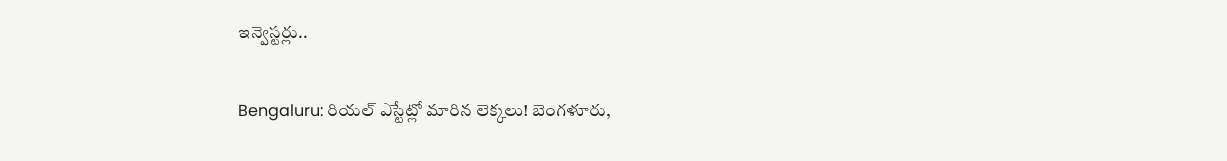ఇన్వెస్టర్లు..

Bengaluru: రియల్ ఎస్టేట్లో మారిన లెక్కలు! బెంగళూరు,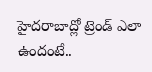హైదరాబాద్లో ట్రెండ్ ఎలా ఉందంటే..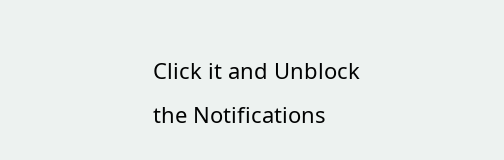Click it and Unblock the Notifications